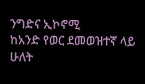ንግድና ኢኮኖሚ
ከአንድ የወር ደመወዝተኛ ላይ ሁለት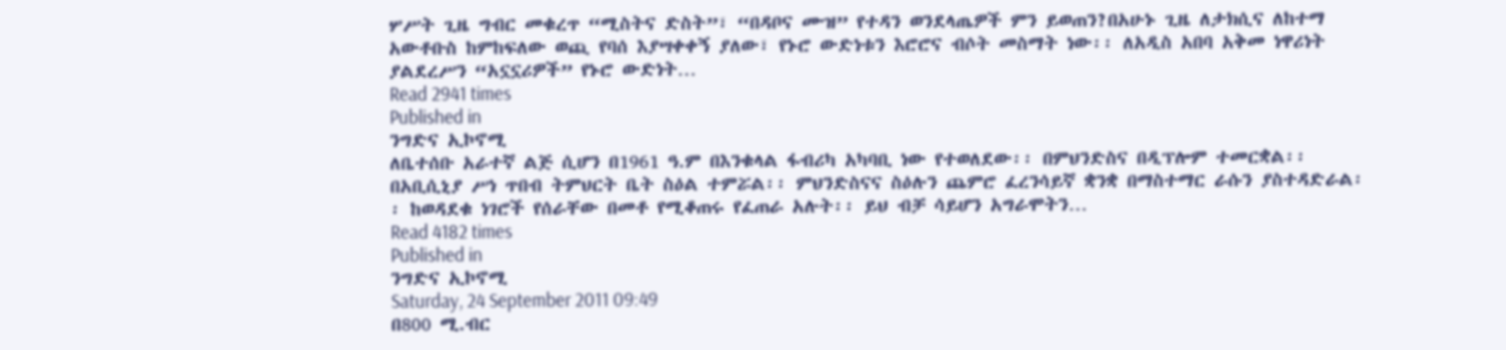ሦሥት ጊዜ ግብር መቁረጥ “ሚስትና ድስት”፣ “በዳቦና ሙዝ” የተዳን ወንደላጤዎች ምን ይወጠን?በአሁኑ ጊዜ ለታክሲና ለከተማ አውቶቡስ ከምከፍለው ወጪ የባሰ እያሣቀቀኝ ያለው፣ የኑሮ ውድነቱን እሮሮና ብሶት መስማት ነው፡፡ ለአዲስ አበባ አቅመ ነዋሪነት ያልደረሥን “አኗኗሪዎች” የኑሮ ውድነት…
Read 2941 times
Published in
ንግድና ኢኮኖሚ
ለቤተሰቡ አራተኛ ልጅ ሲሆን በ1961 ዓ.ም በእንቁላል ፋብሪካ አካባቢ ነው የተወለደው፡፡ በምህንድስና በዲፕሎም ተመርቋል፡፡ በአቢሲኒያ ሥነ ጥበብ ትምህርት ቤት ስዕል ተምሯል፡፡ ምህንድስናና ስዕሉን ጨምሮ ፈረንሳይኛ ቋንቋ በማስተማር ራሱን ያስተዳድራል፡፡ ከወዳደቁ ነገሮች የሰራቸው በመቶ የሚቆጠሩ የፈጠራ አሉት፡፡ ይህ ብቻ ሳይሆን አግራሞትን…
Read 4182 times
Published in
ንግድና ኢኮኖሚ
Saturday, 24 September 2011 09:49
በ800 ሚ.ብር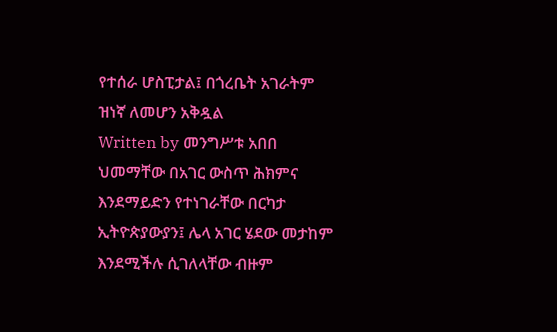የተሰራ ሆስፒታል፤ በጎረቤት አገራትም ዝነኛ ለመሆን አቅዷል
Written by መንግሥቱ አበበ
ህመማቸው በአገር ውስጥ ሕክምና እንደማይድን የተነገራቸው በርካታ ኢትዮጵያውያን፤ ሌላ አገር ሄደው መታከም እንደሚችሉ ሲገለላቸው ብዙም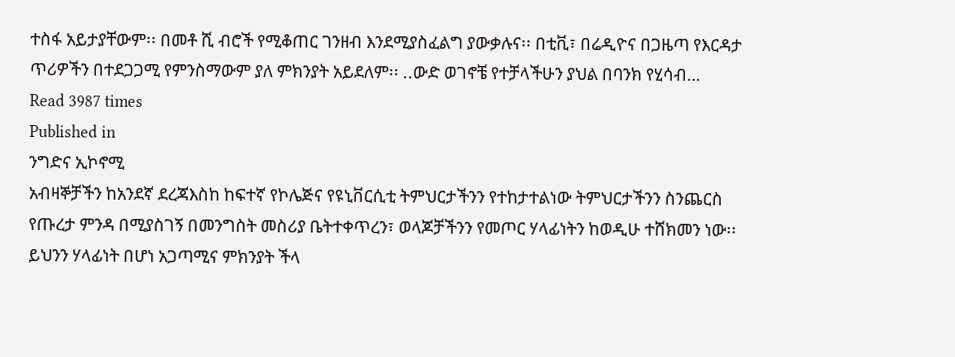ተስፋ አይታያቸውም፡፡ በመቶ ሺ ብሮች የሚቆጠር ገንዘብ እንደሚያስፈልግ ያውቃሉና፡፡ በቲቪ፣ በሬዲዮና በጋዜጣ የእርዳታ ጥሪዎችን በተደጋጋሚ የምንስማውም ያለ ምክንያት አይደለም፡፡ ..ውድ ወገኖቼ የተቻላችሁን ያህል በባንክ የሂሳብ…
Read 3987 times
Published in
ንግድና ኢኮኖሚ
አብዛኞቻችን ከአንደኛ ደረጃእስከ ከፍተኛ የኮሌጅና የዩኒቨርሲቲ ትምህርታችንን የተከታተልነው ትምህርታችንን ስንጨርስ የጡረታ ምንዳ በሚያስገኝ በመንግስት መስሪያ ቤትተቀጥረን፣ ወላጆቻችንን የመጦር ሃላፊነትን ከወዲሁ ተሸክመን ነው፡፡ ይህንን ሃላፊነት በሆነ አጋጣሚና ምክንያት ችላ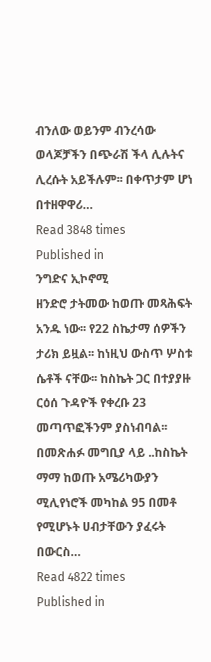ብንለው ወይንም ብንረሳው ወላጆቻችን በጭራሽ ችላ ሊሉትና ሊረሱት አይችሉም፡፡ በቀጥታም ሆነ በተዘዋዋሪ…
Read 3848 times
Published in
ንግድና ኢኮኖሚ
ዘንድሮ ታትመው ከወጡ መጻሕፍት አንዱ ነው፡፡ የ22 ስኬታማ ሰዎችን ታሪክ ይዟል፡፡ ከነዚህ ውስጥ ሦስቱ ሴቶች ናቸው፡፡ ከስኬት ጋር በተያያዙ ርዕሰ ጉዳዮች የቀረቡ 23 መጣጥፎችንም ያስነብባል፡፡ በመጽሐፉ መግቢያ ላይ ..ከስኬት ማማ ከወጡ አሜሪካውያን ሚሊየነሮች መካከል 95 በመቶ የሚሆኑት ሀብታቸውን ያፈሩት በውርስ…
Read 4822 times
Published in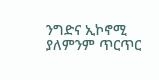ንግድና ኢኮኖሚ
ያለምንም ጥርጥር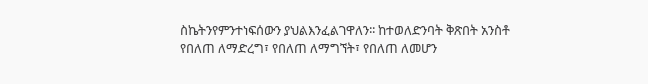ስኬትንየምንተነፍሰውን ያህልእንፈልገዋለን፡፡ ከተወለድንባት ቅጽበት አንስቶ የበለጠ ለማድረግ፣ የበለጠ ለማግኘት፣ የበለጠ ለመሆን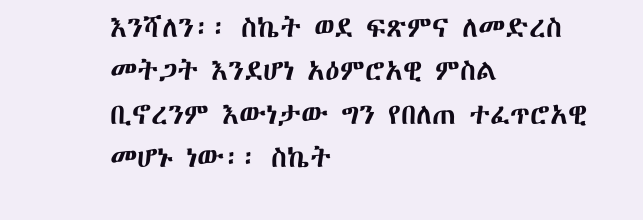እንሻለን፡፡ ስኬት ወደ ፍጽምና ለመድረስ መትጋት እንደሆነ አዕምሮአዊ ምስል ቢኖረንም እውነታው ግን የበለጠ ተፈጥሮአዊ መሆኑ ነው፡፡ ስኬት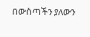በውስጣችን ያለውን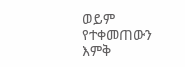ወይም የተቀመጠውን እምቅ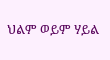ህልም ወይም ሃይል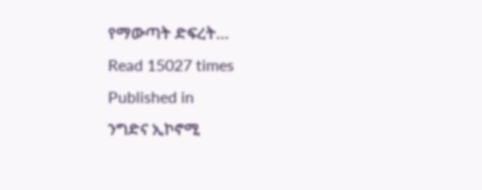የማውጣት ድፍረት…
Read 15027 times
Published in
ንግድና ኢኮኖሚ